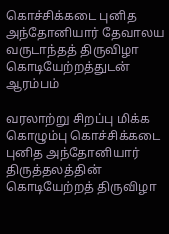கொச்சிக்கடை புனித அந்தோனியார் தேவாலய வருடாந்தத் திருவிழா கொடியேற்றத்துடன் ஆரம்பம்

வரலாற்று சிறப்பு மிக்க கொழும்பு கொச்சிக்கடை புனித அந்தோனியார் திருத்தலத்தின் கொடியேற்றத் திருவிழா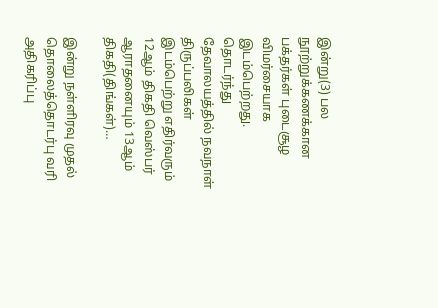இன்று(3) பல நூற்றுக்கணக்கான பக்தர்கள் புடைசூழ விமர்சையாக இடம்பெற்றது.    தொடர்ந்து தேவாலயத்தில் நவநாள் திருப்பலிகள் இடம்பெற்று எதிர்வரும் 12ஆம் திகதி வெஸ்பர் ஆராதனையும் 13ஆம் திகதி(திங்கள்)…

இன்று நள்ளிரவு முதல் தொலைத்தொடர்பு வரி அதிகரிப்பு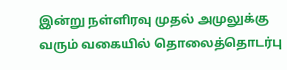இன்று நள்ளிரவு முதல் அமுலுக்கு வரும் வகையில் தொலைத்தொடர்பு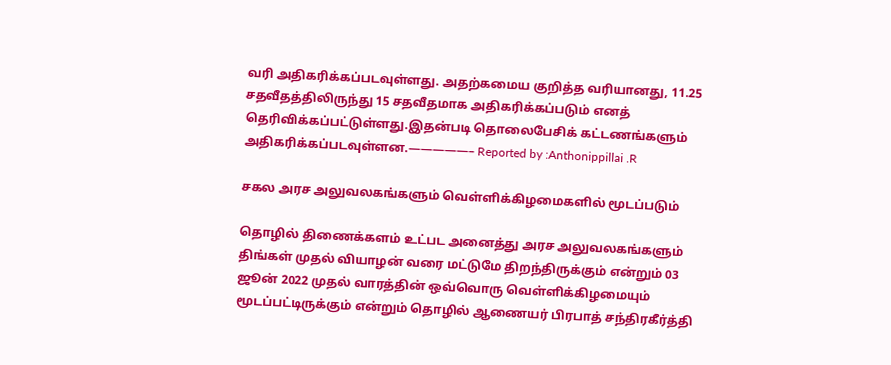வரி அதிகரிக்கப்படவுள்ளது. அதற்கமைய குறித்த வரியானது, 11.25 சதவீதத்திலிருந்து 15 சதவீதமாக அதிகரிக்கப்படும் எனத் தெரிவிக்கப்பட்டுள்ளது.இதன்படி தொலைபேசிக் கட்டணங்களும் அதிகரிக்கப்படவுள்ளன.—————– Reported by :Anthonippillai .R

சகல அரச அலுவலகங்களும் வெள்ளிக்கிழமைகளில் மூடப்படும்

தொழில் திணைக்களம் உட்பட அனைத்து அரச அலுவலகங்களும் திங்கள் முதல் வியாழன் வரை மட்டுமே திறந்திருக்கும் என்றும் 03 ஜூன் 2022 முதல் வாரத்தின் ஒவ்வொரு வெள்ளிக்கிழமையும் மூடப்பட்டிருக்கும் என்றும் தொழில் ஆணையர் பிரபாத் சந்திரகீர்த்தி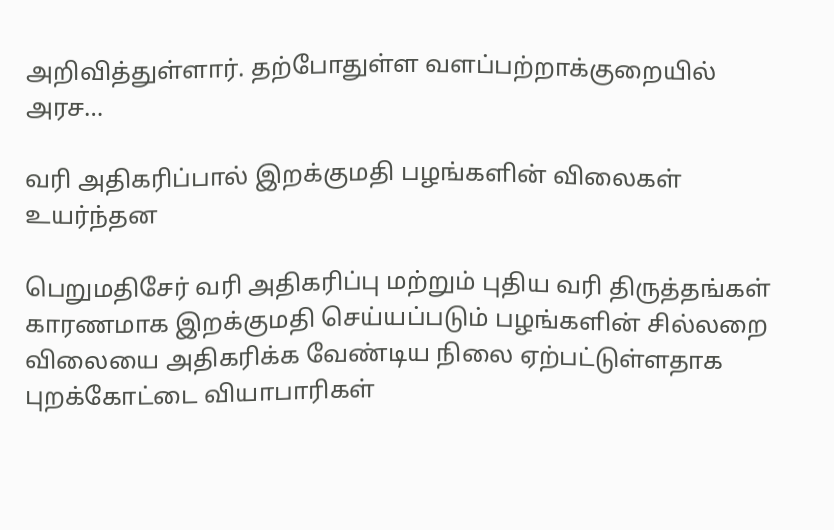அறிவித்துள்ளார். தற்போதுள்ள வளப்பற்றாக்குறையில் அரச…

வரி அதிகரிப்பால் இறக்குமதி பழங்களின் விலைகள் உயர்ந்தன

பெறுமதிசேர் வரி அதிகரிப்பு மற்றும் புதிய வரி திருத்தங்கள் காரணமாக இறக்குமதி செய்யப்படும் பழங்களின் சில்லறை விலையை அதிகரிக்க வேண்டிய நிலை ஏற்பட்டுள்ளதாக புறக்கோட்டை வியாபாரிகள்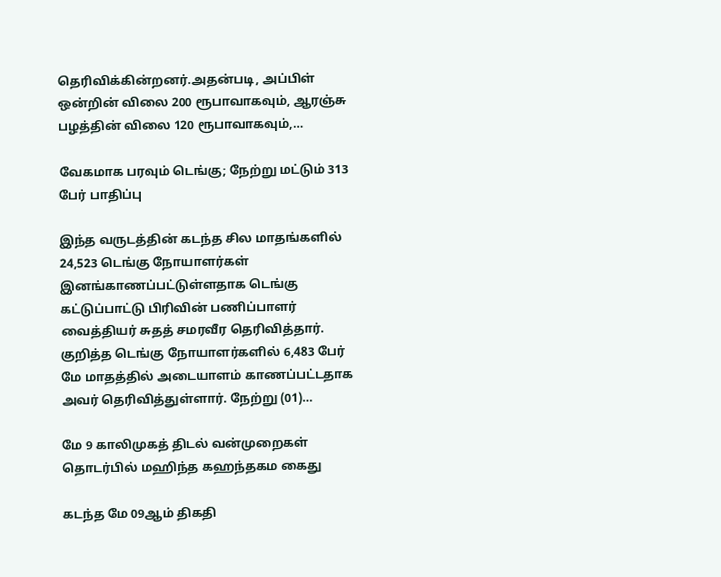தெரிவிக்கின்றனர்.அதன்படி, அப்பிள் ஒன்றின் விலை 200 ரூபாவாகவும், ஆரஞ்சு பழத்தின் விலை 120 ரூபாவாகவும்,…

வேகமாக பரவும் டெங்கு; நேற்று மட்டும் 313 பேர் பாதிப்பு

இந்த வருடத்தின் கடந்த சில மாதங்களில் 24,523 டெங்கு நோயாளர்கள் இனங்காணப்பட்டுள்ளதாக டெங்கு கட்டுப்பாட்டு பிரிவின் பணிப்பாளர் வைத்தியர் சுதத் சமரவீர தெரிவித்தார். குறித்த டெங்கு நோயாளர்களில் 6,483 பேர் மே மாதத்தில் அடையாளம் காணப்பட்டதாக அவர் தெரிவித்துள்ளார். நேற்று (01)…

மே 9 காலிமுகத் திடல் வன்முறைகள் தொடர்பில் மஹிந்த கஹந்தகம கைது

கடந்த மே 09ஆம் திகதி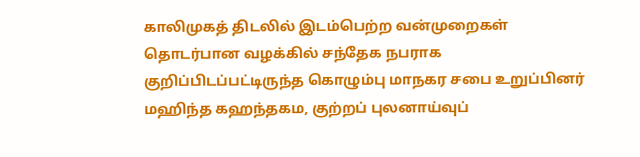காலிமுகத் திடலில் இடம்பெற்ற வன்முறைகள் தொடர்பான வழக்கில் சந்தேக நபராக குறிப்பிடப்பட்டிருந்த கொழும்பு மாநகர சபை உறுப்பினர் மஹிந்த கஹந்தகம, குற்றப் புலனாய்வுப்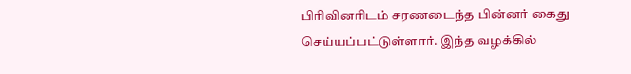பிரிவினரிடம் சரணடைந்த பின்னர் கைது செய்யப்பட்டுள்ளார். இந்த வழக்கில்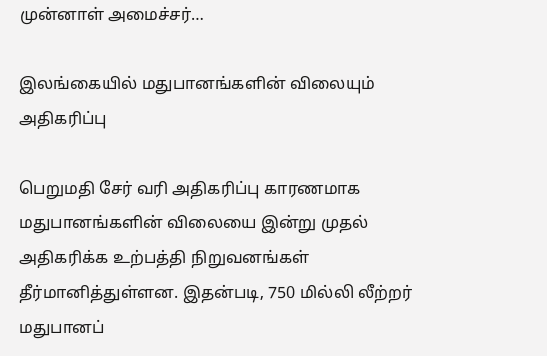முன்னாள் அமைச்சர்…

இலங்கையில் மதுபானங்களின் விலையும் அதிகரிப்பு

பெறுமதி சேர் வரி அதிகரிப்பு காரணமாக மதுபானங்களின் விலையை இன்று முதல் அதிகரிக்க உற்பத்தி நிறுவனங்கள் தீர்மானித்துள்ளன. இதன்படி, 750 மில்லி லீற்றர் மதுபானப்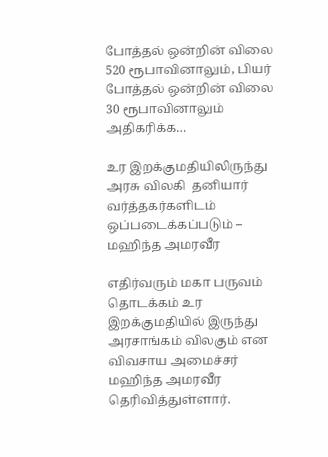போத்தல் ஒன்றின் விலை 520 ரூபாவினாலும், பியர் போத்தல் ஒன்றின் விலை 30 ரூபாவினாலும் அதிகரிக்க…

உர இறக்குமதியிலிருந்து அரசு விலகி  தனியார் வர்த்தகர்களிடம் ஒப்படைக்கப்படும் – மஹிந்த அமரவீர

எதிர்வரும் மகா பருவம் தொடக்கம் உர இறக்குமதியில் இருந்து அரசாங்கம் விலகும் என விவசாய அமைச்சர் மஹிந்த அமரவீர தெரிவித்துள்ளார்.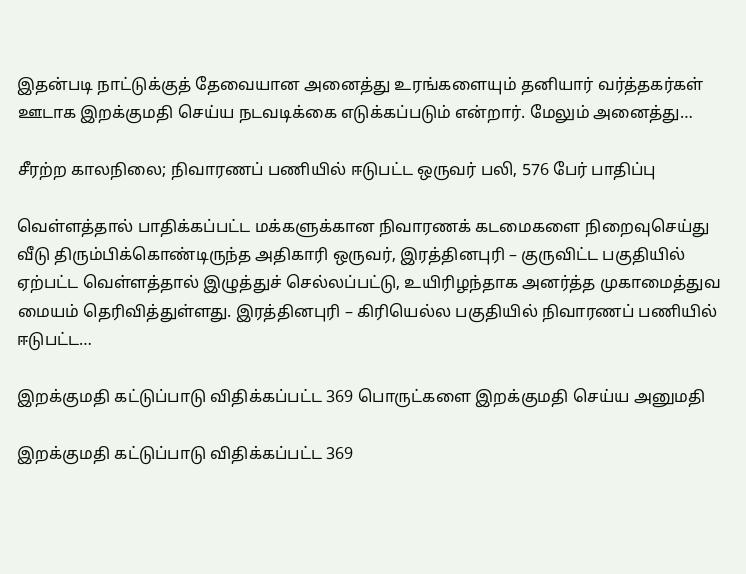இதன்படி நாட்டுக்குத் தேவையான அனைத்து உரங்களையும் தனியார் வர்த்தகர்கள் ஊடாக இறக்குமதி செய்ய நடவடிக்கை எடுக்கப்படும் என்றார். மேலும் அனைத்து…

சீரற்ற காலநிலை; நிவாரணப் பணியில் ஈடுபட்ட ஒருவர் பலி, 576 பேர் பாதிப்பு

வெள்ளத்தால் பாதிக்கப்பட்ட மக்களுக்கான நிவாரணக் கடமைகளை நிறைவுசெய்து வீடு திரும்பிக்கொண்டிருந்த அதிகாரி ஒருவர், இரத்தினபுரி – குருவிட்ட பகுதியில் ஏற்பட்ட வெள்ளத்தால் இழுத்துச் செல்லப்பட்டு, உயிரிழந்தாக அனர்த்த முகாமைத்துவ மையம் தெரிவித்துள்ளது. இரத்தினபுரி – கிரியெல்ல பகுதியில் நிவாரணப் பணியில் ஈடுபட்ட…

இறக்குமதி கட்டுப்பாடு விதிக்கப்பட்ட 369 பொருட்களை இறக்குமதி செய்ய அனுமதி

இறக்குமதி கட்டுப்பாடு விதிக்கப்பட்ட 369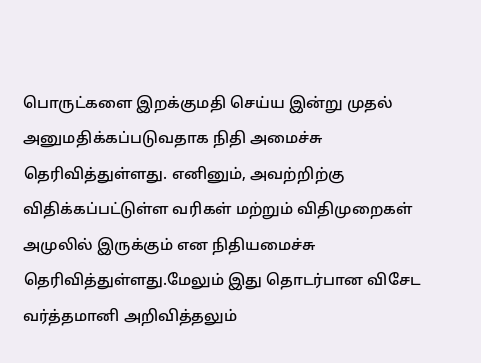பொருட்களை இறக்குமதி செய்ய இன்று முதல் அனுமதிக்கப்படுவதாக நிதி அமைச்சு தெரிவித்துள்ளது. எனினும், அவற்றிற்கு விதிக்கப்பட்டுள்ள வரிகள் மற்றும் விதிமுறைகள் அமுலில் இருக்கும் என நிதியமைச்சு தெரிவித்துள்ளது.மேலும் இது தொடர்பான விசேட வர்த்தமானி அறிவித்தலும்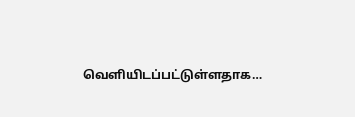வெளியிடப்பட்டுள்ளதாக…